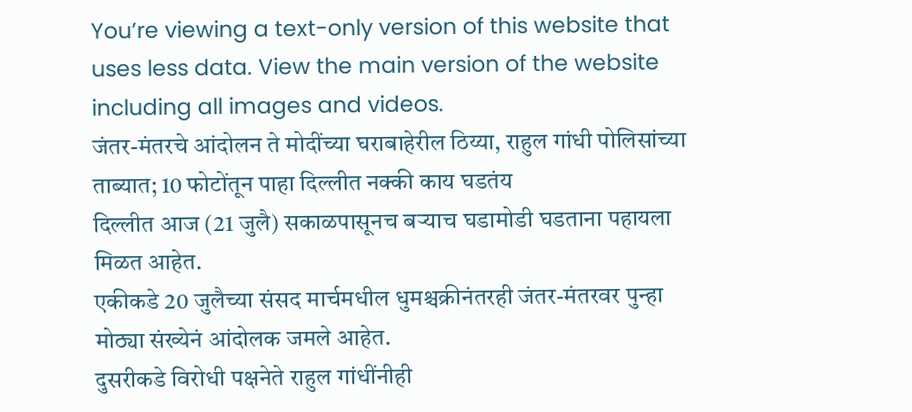You’re viewing a text-only version of this website that uses less data. View the main version of the website including all images and videos.
जंतर-मंतरचे आंदोलन ते मोदींच्या घराबाहेरील ठिय्या, राहुल गांधी पोलिसांच्या ताब्यात; 10 फोटोंतून पाहा दिल्लीत नक्की काय घडतंय
दिल्लीत आज (21 जुलै) सकाळपासूनच बऱ्याच घडामोडी घडताना पहायला मिळत आहेत.
एकीकडे 20 जुलैच्या संसद मार्चमधील धुमश्चक्रीनंतरही जंतर-मंतरवर पुन्हा मोठ्या संख्येनं आंदोलक जमले आहेत.
दुसरीकडे विरोधी पक्षनेते राहुल गांधींनीही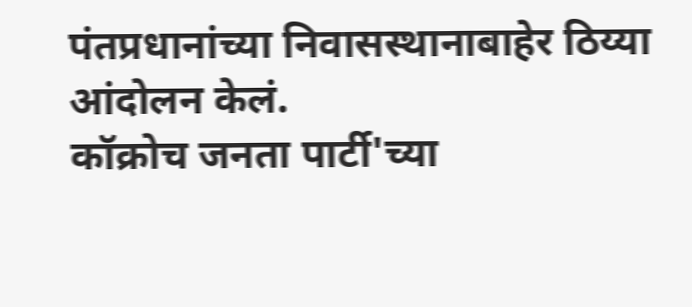पंतप्रधानांच्या निवासस्थानाबाहेर ठिय्या आंदोलन केलं.
कॉक्रोच जनता पार्टी'च्या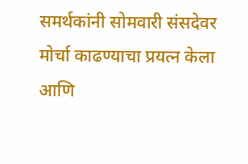समर्थकांनी सोमवारी संसदेवर मोर्चा काढण्याचा प्रयत्न केला आणि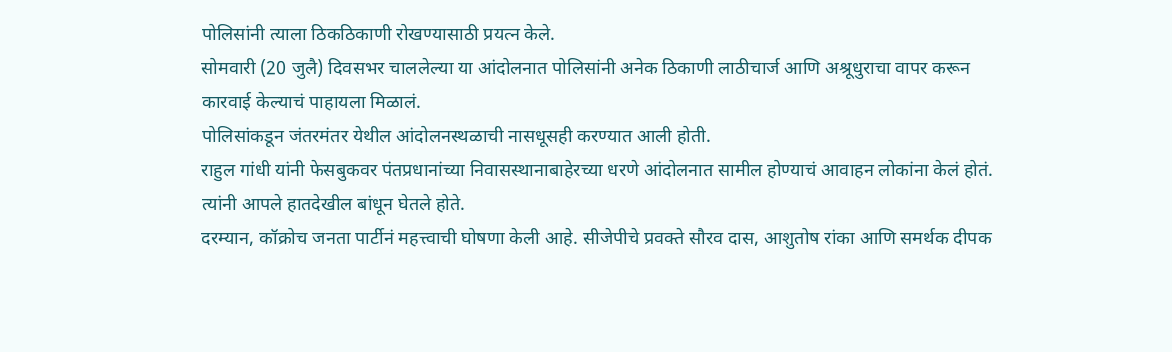पोलिसांनी त्याला ठिकठिकाणी रोखण्यासाठी प्रयत्न केले.
सोमवारी (20 जुलै) दिवसभर चाललेल्या या आंदोलनात पोलिसांनी अनेक ठिकाणी लाठीचार्ज आणि अश्रूधुराचा वापर करून कारवाई केल्याचं पाहायला मिळालं.
पोलिसांकडून जंतरमंतर येथील आंदोलनस्थळाची नासधूसही करण्यात आली होती.
राहुल गांधी यांनी फेसबुकवर पंतप्रधानांच्या निवासस्थानाबाहेरच्या धरणे आंदोलनात सामील होण्याचं आवाहन लोकांना केलं होतं. त्यांनी आपले हातदेखील बांधून घेतले होते.
दरम्यान, कॉक्रोच जनता पार्टीनं महत्त्वाची घोषणा केली आहे. सीजेपीचे प्रवक्ते सौरव दास, आशुतोष रांका आणि समर्थक दीपक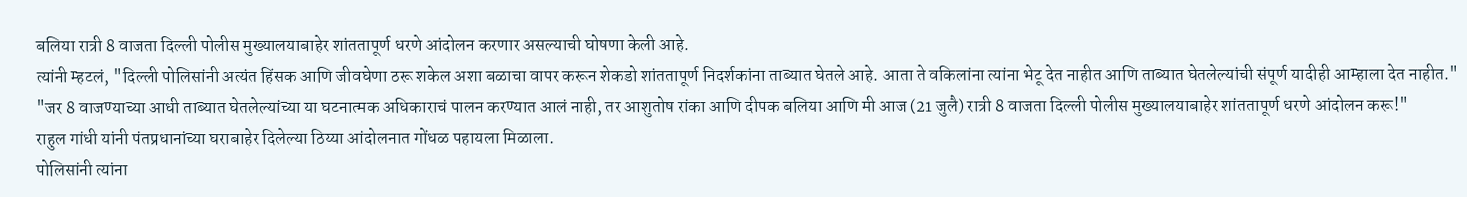बलिया रात्री 8 वाजता दिल्ली पोलीस मुख्यालयाबाहेर शांततापूर्ण धरणे आंदोलन करणार असल्याची घोषणा केली आहे.
त्यांनी म्हटलं, "दिल्ली पोलिसांनी अत्यंत हिंसक आणि जीवघेणा ठरू शकेल अशा बळाचा वापर करून शेकडो शांततापूर्ण निदर्शकांना ताब्यात घेतले आहे. आता ते वकिलांना त्यांना भेटू देत नाहीत आणि ताब्यात घेतलेल्यांची संपूर्ण यादीही आम्हाला देत नाहीत."
"जर 8 वाजण्याच्या आधी ताब्यात घेतलेल्यांच्या या घटनात्मक अधिकाराचं पालन करण्यात आलं नाही, तर आशुतोष रांका आणि दीपक बलिया आणि मी आज (21 जुलै) रात्री 8 वाजता दिल्ली पोलीस मुख्यालयाबाहेर शांततापूर्ण धरणे आंदोलन करू!"
राहुल गांधी यांनी पंतप्रधानांच्या घराबाहेर दिलेल्या ठिय्या आंदोलनात गोंधळ पहायला मिळाला.
पोलिसांनी त्यांना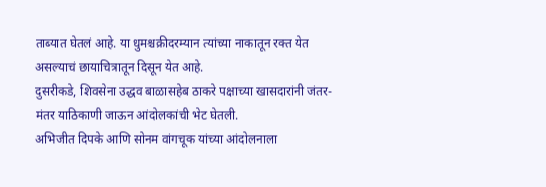ताब्यात घेतलं आहे. या धुमश्चक्रीदरम्यान त्यांच्या नाकातून रक्त येत असल्याचं छायाचित्रातून दिसून येत आहे.
दुसरीकडे, शिवसेना उद्धव बाळासहेब ठाकरे पक्षाच्या खासदारांनी जंतर-मंतर याठिकाणी जाऊन आंदोलकांची भेट घेतली.
अभिजीत दिपके आणि सोनम वांगचूक यांच्या आंदोलनाला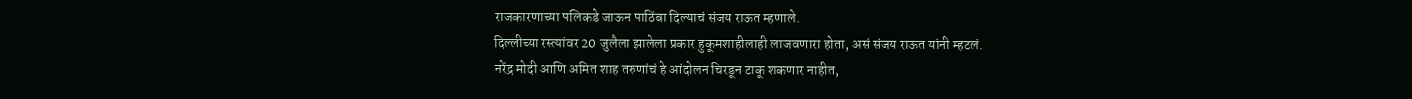राजकारणाच्या पलिकडे जाऊन पाठिंबा दिल्याचं संजय राऊत म्हणाले.
दिल्लीच्या रस्त्यांवर 20 जुलैला झालेला प्रकार हुकूमशाहीलाही लाजवणारा होता, असं संजय राऊत यांनी म्हटलं.
नरेंद्र मोदी आणि अमित शाह तरुणांचं हे आंदोलन चिरडून टाकू शकणार नाहीत,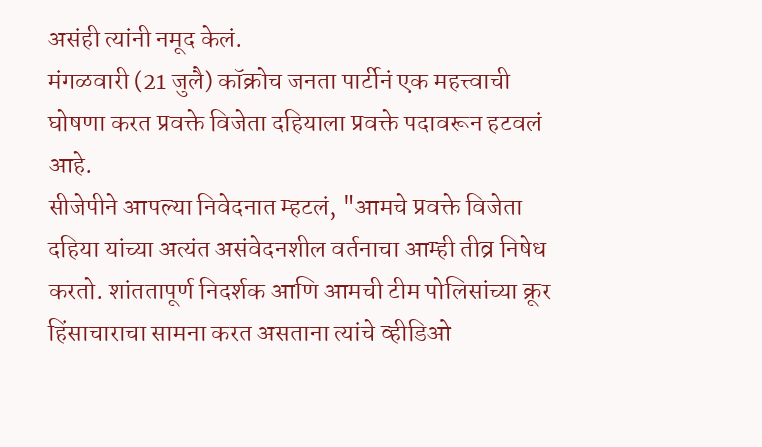असंही त्यांनी नमूद केलं.
मंगळवारी (21 जुलै) कॉक्रोच जनता पार्टीनं एक महत्त्वाची घोषणा करत प्रवक्ते विजेता दहियाला प्रवक्ते पदावरून हटवलं आहे.
सीजेपीने आपल्या निवेदनात म्हटलं, "आमचे प्रवक्ते विजेता दहिया यांच्या अत्यंत असंवेदनशील वर्तनाचा आम्ही तीव्र निषेध करतो. शांततापूर्ण निदर्शक आणि आमची टीम पोलिसांच्या क्रूर हिंसाचाराचा सामना करत असताना त्यांचे व्हीडिओ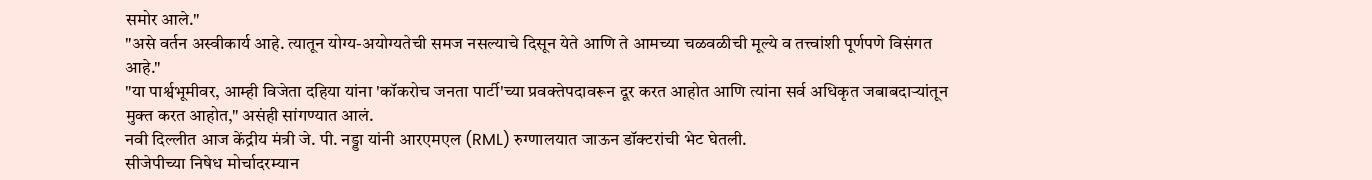समोर आले."
"असे वर्तन अस्वीकार्य आहे. त्यातून योग्य-अयोग्यतेची समज नसल्याचे दिसून येते आणि ते आमच्या चळवळीची मूल्ये व तत्त्वांशी पूर्णपणे विसंगत आहे."
"या पार्श्वभूमीवर, आम्ही विजेता दहिया यांना 'कॉकरोच जनता पार्टी'च्या प्रवक्तेपदावरून दूर करत आहोत आणि त्यांना सर्व अधिकृत जबाबदाऱ्यांतून मुक्त करत आहोत," असंही सांगण्यात आलं.
नवी दिल्लीत आज केंद्रीय मंत्री जे. पी. नड्डा यांनी आरएमएल (RML) रुग्णालयात जाऊन डॉक्टरांची भेट घेतली.
सीजेपीच्या निषेध मोर्चादरम्यान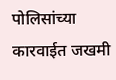पोलिसांच्या कारवाईत जखमी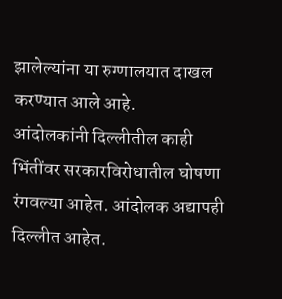झालेल्यांना या रुग्णालयात दाखल करण्यात आले आहे.
आंदोलकांनी दिल्लीतील काही भिंतींवर सरकारविरोधातील घोषणा रंगवल्या आहेत. आंदोलक अद्यापही दिल्लीत आहेत.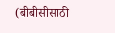(बीबीसीसाठी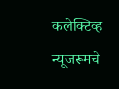कलेक्टिव्ह न्यूजरूमचे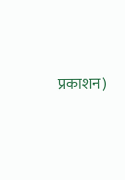प्रकाशन)